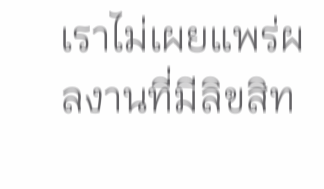เราไม่เผยแพร่ผลงานที่มีลิขสิท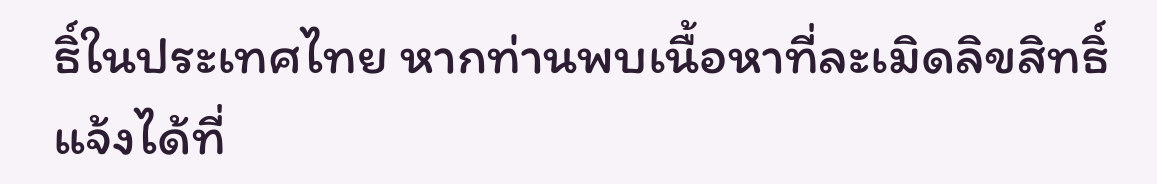ธิ์ในประเทศไทย หากท่านพบเนื้อหาที่ละเมิดลิขสิทธิ์ แจ้งได้ที่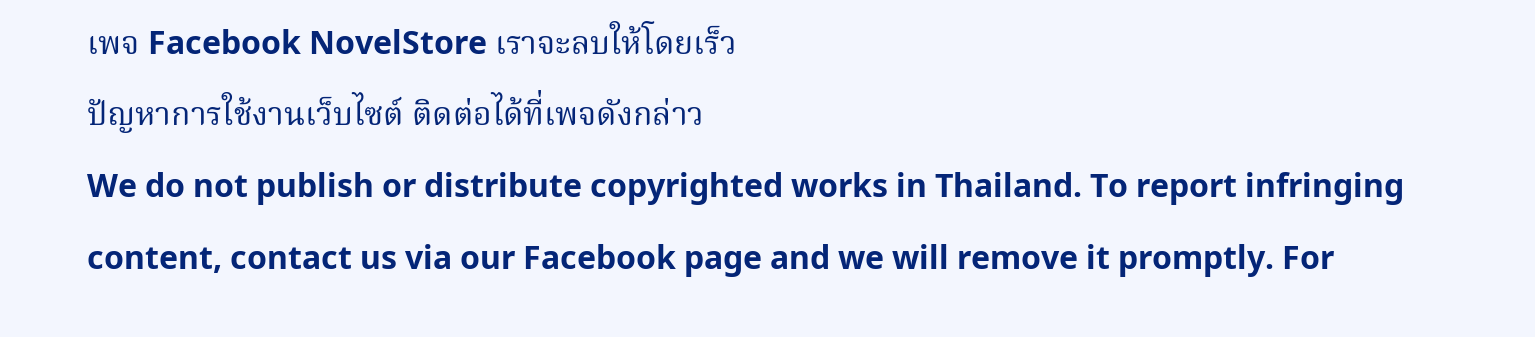เพจ Facebook NovelStore เราจะลบให้โดยเร็ว
ปัญหาการใช้งานเว็บไซต์ ติดต่อได้ที่เพจดังกล่าว
We do not publish or distribute copyrighted works in Thailand. To report infringing content, contact us via our Facebook page and we will remove it promptly. For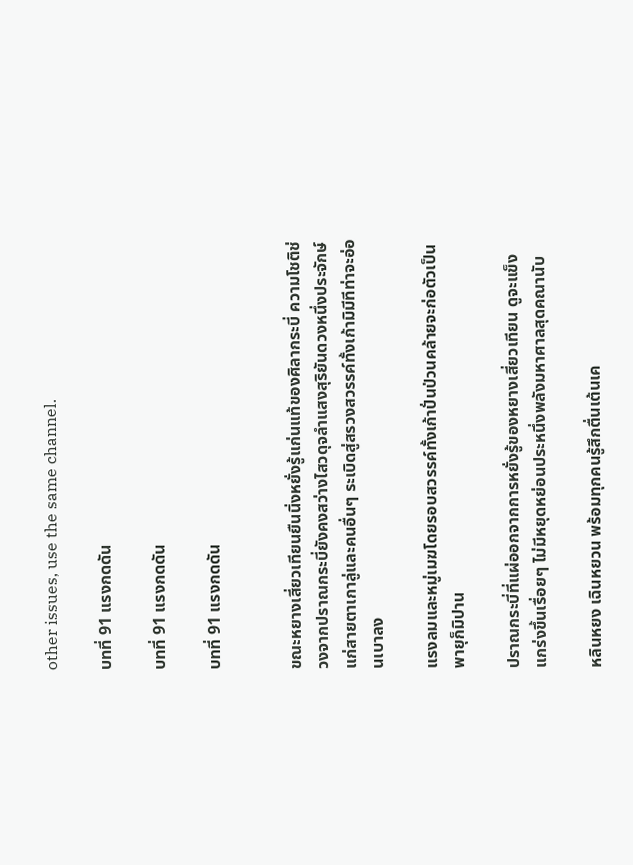other issues, use the same channel.

บทที่ 91 แรงกดดัน

บทที่ 91 แรงกดดัน

บทที่ 91 แรงกดดัน


ขณะหยางเสี่ยวเทียนยืนนิ่งหยั่งรู้แก่นแท้ของศิลากระบี่ ความโชติช่วงจากปราณกระบี่ยังคงสว่างไสวดุจลำแสงสุริยันดวงหนึ่งประจักษ์แก่สายตาเกาลู่และคนอื่นๆ ระเบิดสู่สรวงสวรรค์ทั้งเก้ามิมีทีท่าจะอ่อนเบาลง

แรงลมและหมู่เมฆโดยรอบสวรรค์ทั้งเก้าปั่นป่วนคล้ายจะก่อตัวเป็นพายุก็มิปาน

ปราณกระบี่ที่แผ่ออกจากการหยั่งรู้ของหยางเสี่ยวเทียน ดูจะแข็งแกร่งขึ้นเรื่อยๆ ไม่มีหยุดหย่อนประหนึ่งพลังมหาศาลสุดคณานับ

หลินหยง เฉินหยวน พร้อมทุกคนรู้สึกตื่นเต้นเค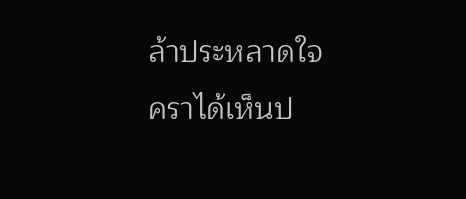ล้าประหลาดใจ คราได้เห็นป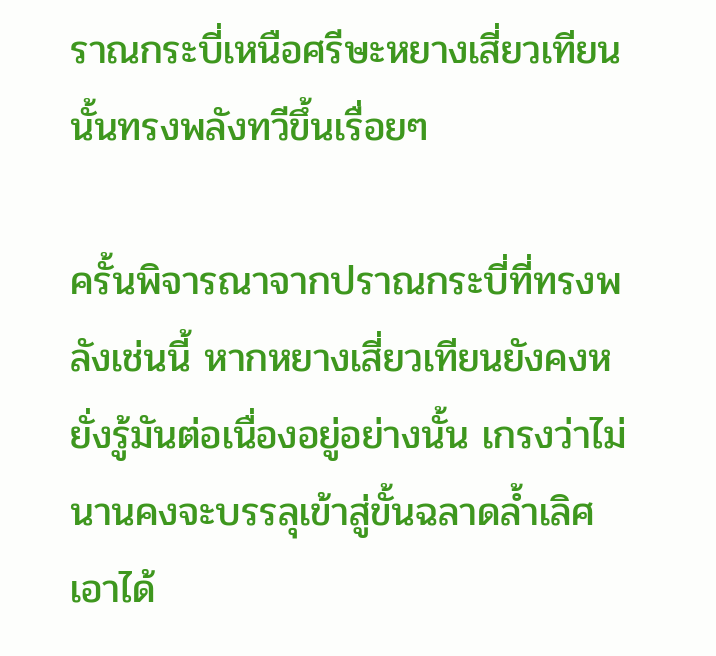ราณกระบี่เหนือศรีษะหยางเสี่ยวเทียนนั้นทรงพลังทวีขึ้นเรื่อยๆ

ครั้นพิจารณาจากปราณกระบี่ที่ทรงพลังเช่นนี้ หากหยางเสี่ยวเทียนยังคงหยั่งรู้มันต่อเนื่องอยู่อย่างนั้น เกรงว่าไม่นานคงจะบรรลุเข้าสู่ขั้นฉลาดล้ำเลิศเอาได้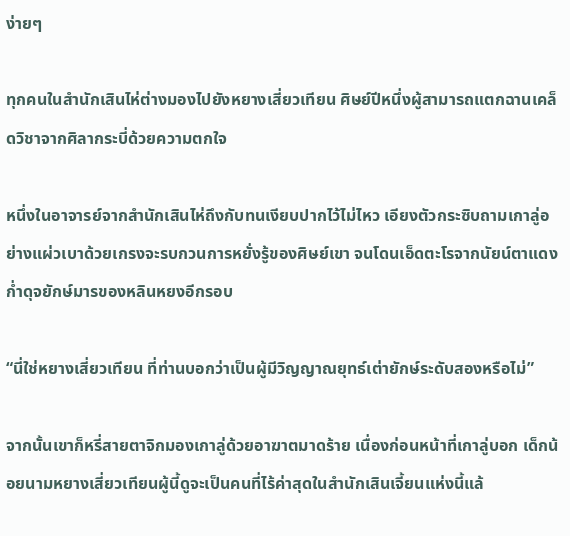ง่ายๆ

ทุกคนในสำนักเสินไห่ต่างมองไปยังหยางเสี่ยวเทียน ศิษย์ปีหนึ่งผู้สามารถแตกฉานเคล็ดวิชาจากศิลากระบี่ด้วยความตกใจ

หนึ่งในอาจารย์จากสำนักเสินไห่ถึงกับทนเงียบปากไว้ไม่ไหว เอียงตัวกระซิบถามเกาลู่อย่างแผ่วเบาด้วยเกรงจะรบกวนการหยั่งรู้ของศิษย์เขา จนโดนเอ็ดตะโรจากนัยน์ตาแดงก่ำดุจยักษ์มารของหลินหยงอีกรอบ

“นี่ใช่หยางเสี่ยวเทียน ที่ท่านบอกว่าเป็นผู้มีวิญญาณยุทธ์เต่ายักษ์ระดับสองหรือไม่”

จากนั้นเขาก็หรี่สายตาจิกมองเกาลู่ด้วยอาฆาตมาดร้าย เนื่องก่อนหน้าที่เกาลู่บอก เด็กน้อยนามหยางเสี่ยวเทียนผู้นี้ดูจะเป็นคนที่ไร้ค่าสุดในสำนักเสินเจี้ยนแห่งนี้แล้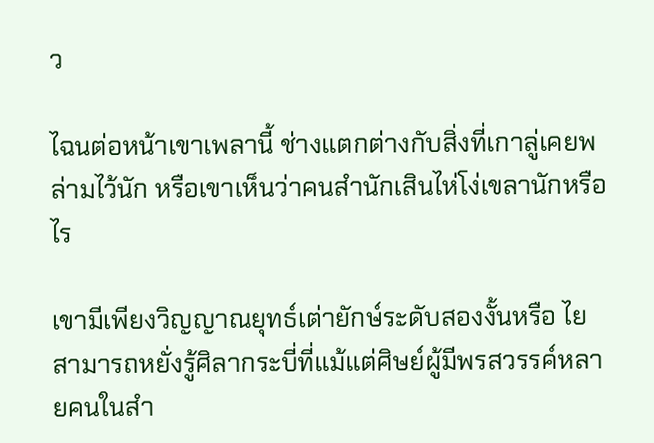ว

ไฉนต่อหน้าเขาเพลานี้ ช่างแตกต่างกับสิ่งที่เกาลู่เคยพล่ามไว้นัก หรือเขาเห็นว่าคนสำนักเสินไห่โง่เขลานักหรือไร

เขามีเพียงวิญญาณยุทธ์เต่ายักษ์ระดับสองงั้นหรือ ไยสามารถหยั่งรู้ศิลากระบี่ที่แม้แต่ศิษย์ผู้มีพรสวรรค์หลายคนในสำ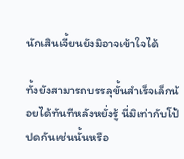นักเสินเจี้ยนยังมิอาจเข้าใจได้

ทั้งยังสามารถบรรลุขั้นสำเร็จเล็กน้อยได้ทันทีหลังหยั่งรู้ นี่มิเท่ากับโป้ปดกันเช่นนั้นหรือ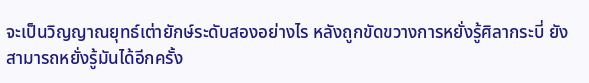จะเป็นวิญญาณยุทธ์เต่ายักษ์ระดับสองอย่างไร หลังถูกขัดขวางการหยั่งรู้ศิลากระบี่ ยังสามารถหยั่งรู้มันได้อีกครั้ง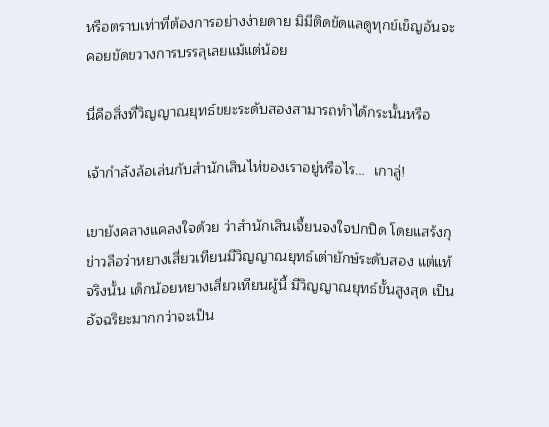หรือตราบเท่าที่ต้องการอย่างง่ายดาย มิมีติดขัดแลดูทุกข์เข็ญอันจะคอยขัดขวางการบรรลุเลยแม้แต่น้อย

นี่คือสิ่งที่วิญญาณยุทธ์ขยะระดับสองสามารถทำได้กระนั้นหรือ

เจ้ากำลังล้อเล่นกับสำนักเสินไห่ของเราอยู่หรือไร…  เกาลู่!

เขายังคลางแคลงใจด้วย ว่าสำนักเสินเจี้ยนจงใจปกปิด โดยแสร้งกุข่าวลือว่าหยางเสี่ยวเทียนมีวิญญาณยุทธ์เต่ายักษ์ระดับสอง แต่แท้จริงนั้น เด็กน้อยหยางเสี่ยวเทียนผู้นี้ มีวิญญาณยุทธ์ขั้นสูงสุด เป็นอัจฉริยะมากกว่าจะเป็น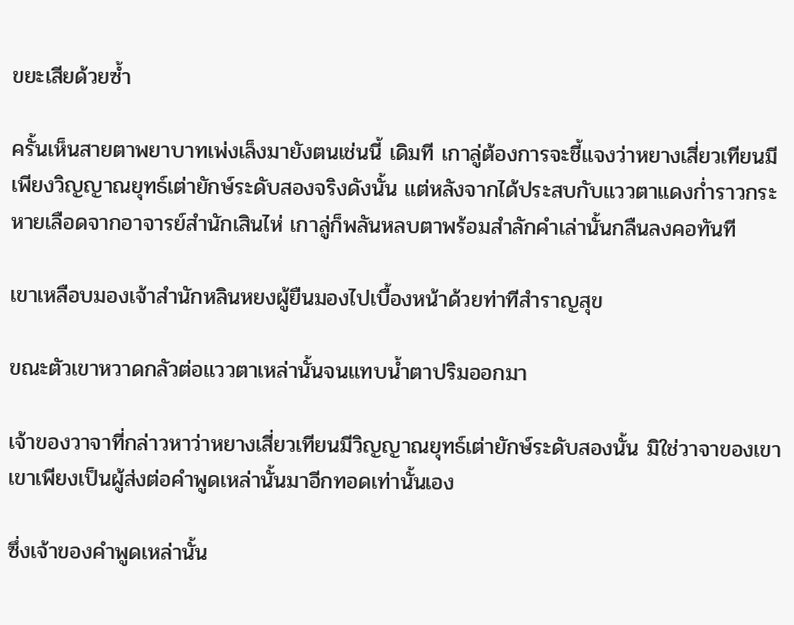ขยะเสียด้วยซ้ำ

ครั้นเห็นสายตาพยาบาทเพ่งเล็งมายังตนเช่นนี้ เดิมที เกาลู่ต้องการจะชี้แจงว่าหยางเสี่ยวเทียนมีเพียงวิญญาณยุทธ์เต่ายักษ์ระดับสองจริงดังนั้น แต่หลังจากได้ประสบกับแววตาแดงก่ำราวกระหายเลือดจากอาจารย์สำนักเสินไห่ เกาลู่ก็พลันหลบตาพร้อมสำลักคำเล่านั้นกลืนลงคอทันที

เขาเหลือบมองเจ้าสำนักหลินหยงผู้ยืนมองไปเบื้องหน้าด้วยท่าทีสำราญสุข

ขณะตัวเขาหวาดกลัวต่อแววตาเหล่านั้นจนแทบน้ำตาปริมออกมา

เจ้าของวาจาที่กล่าวหาว่าหยางเสี่ยวเทียนมีวิญญาณยุทธ์เต่ายักษ์ระดับสองนั้น มิใช่วาจาของเขา เขาเพียงเป็นผู้ส่งต่อคำพูดเหล่านั้นมาอีกทอดเท่านั้นเอง

ซึ่งเจ้าของคำพูดเหล่านั้น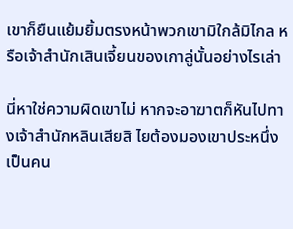เขาก็ยืนแย้มยิ้มตรงหน้าพวกเขามิใกล้มิไกล หรือเจ้าสำนักเสินเจี้ยนของเกาลู่นั้นอย่างไรเล่า

นี่หาใช่ความผิดเขาไม่ หากจะอาฆาตก็หันไปทางเจ้าสำนักหลินเสียสิ ไยต้องมองเขาประหนึ่งเป็นคน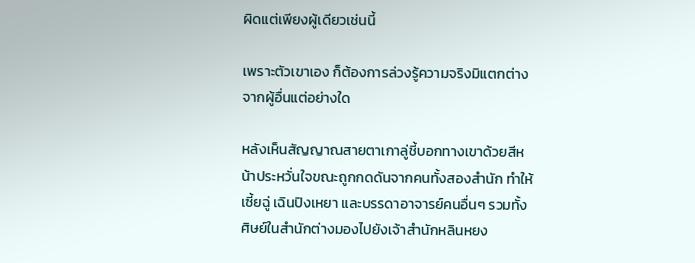ผิดแต่เพียงผู้เดียวเช่นนี้

เพราะตัวเขาเอง ก็ต้องการล่วงรู้ความจริงมิแตกต่างจากผู้อื่นแต่อย่างใด

หลังเห็นสัญญาณสายตาเกาลู่ชี้บอกทางเขาด้วยสีหน้าประหวั่นใจขณะถูกกดดันจากคนทั้งสองสำนัก ทำให้เซี้ยฉู่ เฉินปิงเหยา และบรรดาอาจารย์คนอื่นๆ รวมทั้งศิษย์ในสำนักต่างมองไปยังเจ้าสำนักหลินหยง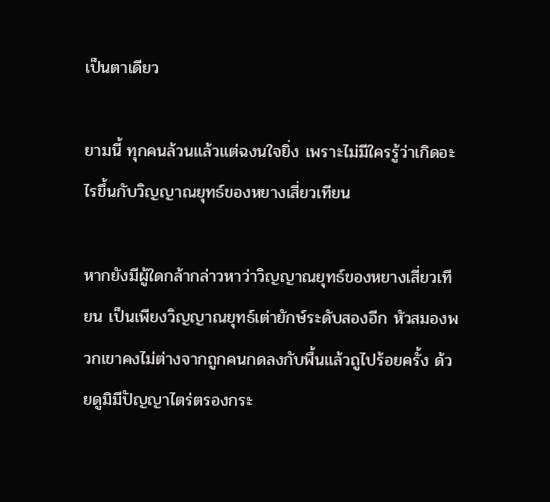เป็นตาเดียว

ยามนี้ ทุกคนล้วนแล้วแต่ฉงนใจยิ่ง เพราะไม่มีใครรู้ว่าเกิดอะไรขึ้นกับวิญญาณยุทธ์ของหยางเสี่ยวเทียน

หากยังมีผู้ใดกล้ากล่าวหาว่าวิญญาณยุทธ์ของหยางเสี่ยวเทียน เป็นเพียงวิญญาณยุทธ์เต่ายักษ์ระดับสองอีก หัวสมองพวกเขาคงไม่ต่างจากถูกคนกดลงกับพื้นแล้วถูไปร้อยครั้ง ด้วยดูมิมีปัญญาไตร่ตรองกระ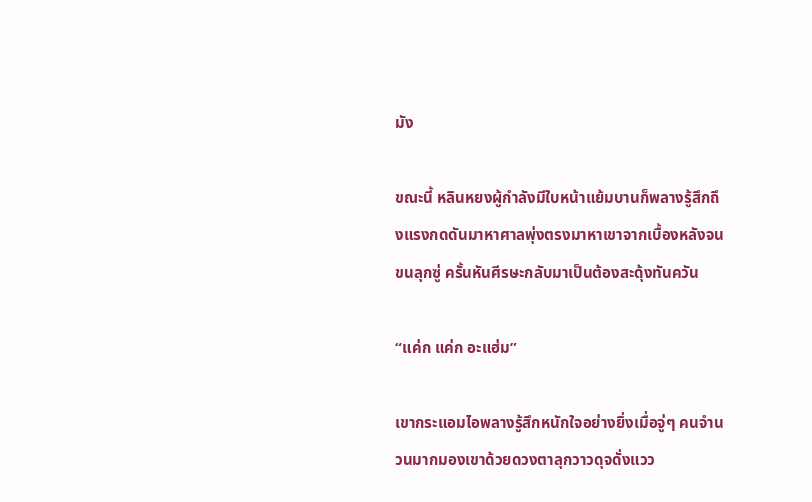มัง

ขณะนี้ หลินหยงผู้กำลังมีใบหน้าแย้มบานก็พลางรู้สึกถึงแรงกดดันมาหาศาลพุ่งตรงมาหาเขาจากเบื้องหลังจนขนลุกซู่ ครั้นหันศีรษะกลับมาเป็นต้องสะดุ้งทันควัน

“แค่ก แค่ก อะแฮ่ม”

เขากระแอมไอพลางรู้สึกหนักใจอย่างยิ่งเมื่อจู่ๆ คนจำนวนมากมองเขาด้วยดวงตาลุกวาวดุจดั่งแวว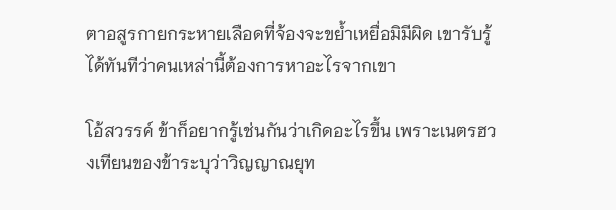ตาอสูรกายกระหายเลือดที่จ้องจะขย้ำเหยื่อมิมีผิด เขารับรู้ได้ทันทีว่าคนเหล่านี้ต้องการหาอะไรจากเขา

โอ้สวรรค์ ข้าก็อยากรู้เช่นกันว่าเกิดอะไรขึ้น เพราะเนตรฮวงเทียนของข้าระบุว่าวิญญาณยุท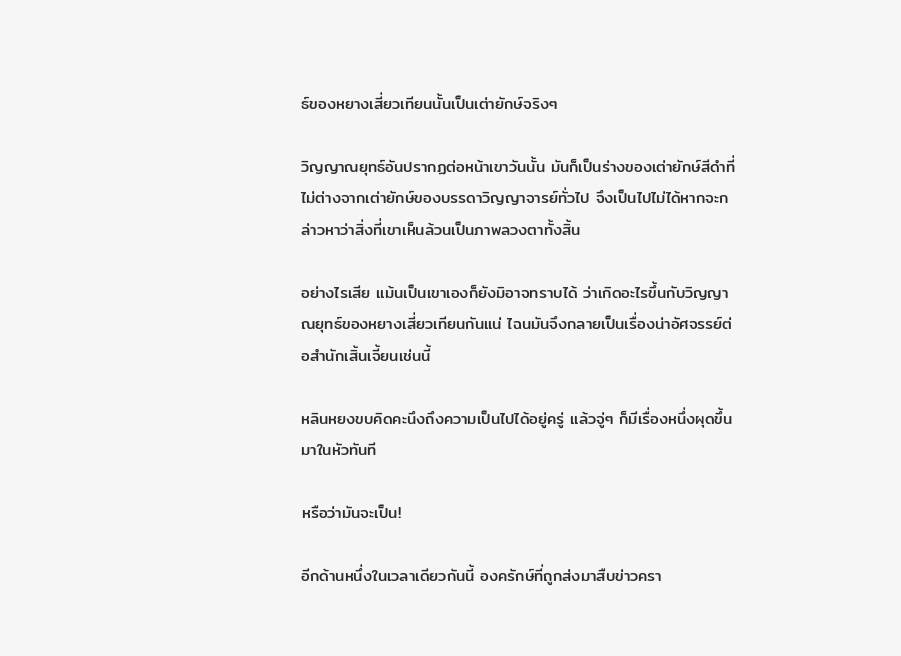ธ์ของหยางเสี่ยวเทียนนั้นเป็นเต่ายักษ์จริงๆ

วิญญาณยุทธ์อันปรากฏต่อหน้าเขาวันนั้น มันก็เป็นร่างของเต่ายักษ์สีดำที่ไม่ต่างจากเต่ายักษ์ของบรรดาวิญญาจารย์ทั่วไป จึงเป็นไปไม่ได้หากจะกล่าวหาว่าสิ่งที่เขาเห็นล้วนเป็นภาพลวงตาทั้งสิ้น

อย่างไรเสีย แม้นเป็นเขาเองก็ยังมิอาจทราบได้ ว่าเกิดอะไรขึ้นกับวิญญาณยุทธ์ของหยางเสี่ยวเทียนกันแน่ ไฉนมันจึงกลายเป็นเรื่องน่าอัศจรรย์ต่อสำนักเสิ้นเจี้ยนเช่นนี้

หลินหยงขบคิดคะนึงถึงความเป็นไปได้อยู่ครู่ แล้วจู่ๆ ก็มีเรื่องหนึ่งผุดขึ้นมาในหัวทันที

หรือว่ามันจะเป็น!

อีกด้านหนึ่งในเวลาเดียวกันนี้ องครักษ์ที่ถูกส่งมาสืบข่าวครา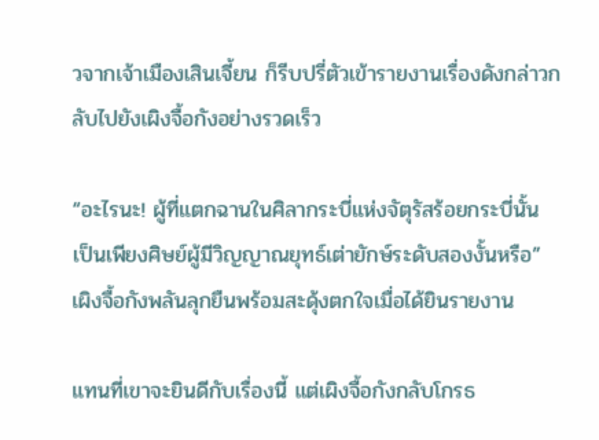วจากเจ้าเมืองเสินเจี้ยน ก็รีบปรี่ตัวเข้ารายงานเรื่องดังกล่าวกลับไปยังเผิงจื้อกังอย่างรวดเร็ว

“อะไรนะ! ผู้ที่แตกฉานในศิลากระบี่แห่งจัตุรัสร้อยกระบี่นั้น เป็นเพียงศิษย์ผู้มีวิญญาณยุทธ์เต่ายักษ์ระดับสองงั้นหรือ” เผิงจื้อกังพลันลุกยืนพร้อมสะดุ้งตกใจเมื่อได้ยินรายงาน

แทนที่เขาจะยินดีกับเรื่องนี้ แต่เผิงจื้อกังกลับโกรธ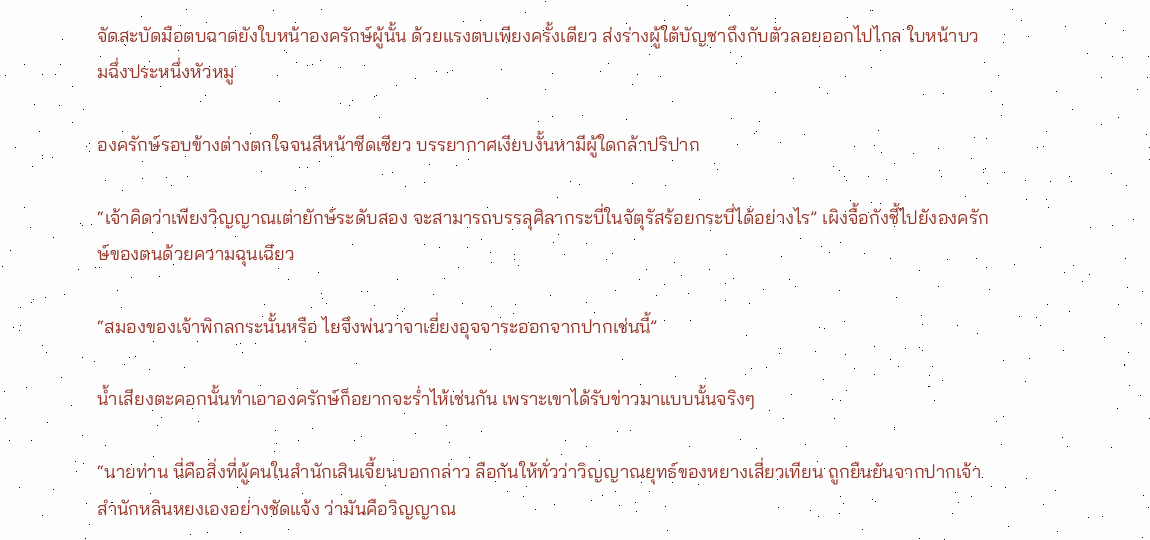จัดสะบัดมือตบฉาดยังใบหน้าองครักษ์ผู้นั้น ด้วยแรงตบเพียงครั้งเดียว ส่งร่างผู้ใต้บัญชาถึงกับตัวลอยออกไปไกล ใบหน้าบวมฉึ่งประหนึ่งหัวหมู

องครักษ์รอบข้างต่างตกใจจนสีหน้าซีดเซียว บรรยากาศเงียบงั้นหามีผู้ใดกล้าปริปาก

“เจ้าคิดว่าเพียงวิญญาณเต่ายักษ์ระดับสอง จะสามารถบรรลุศิลากระบี่ในจัตุรัสร้อยกระบี่ได้อย่างไร” เผิงจื้อกังชี้ไปยังองครักษ์ของตนด้วยความฉุนเฉียว

“สมองของเจ้าพิกลกระนั้นหรือ ไยจึงพ่นวาจาเยี่ยงอุจจาระออกจากปากเช่นนี้”

น้ำเสียงตะคอกนั้นทำเอาองครักษ์ก็อยากจะร่ำไห้เช่นกัน เพราะเขาได้รับข่าวมาแบบนั้นจริงๆ

“นายท่าน นี่คือสิ่งที่ผู้คนในสำนักเสินเจี้ยนบอกกล่าว ลือกันให้ทั่วว่าวิญญาณยุทธ์ของหยางเสี่ยวเทียน ถูกยืนยันจากปากเจ้าสำนักหลินหยงเองอย่างชัดแจ้ง ว่ามันคือวิญญาณ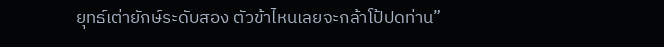ยุทธ์เต่ายักษ์ระดับสอง ตัวข้าไหนเลยจะกล้าโป้ปดท่าน”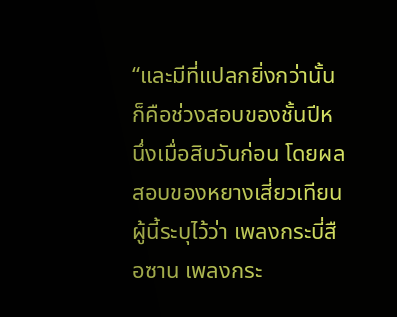“และมีที่แปลกยิ่งกว่านั้น ก็คือช่วงสอบของชั้นปีหนึ่งเมื่อสิบวันก่อน โดยผลสอบของหยางเสี่ยวเทียนผู้นี้ระบุไว้ว่า เพลงกระบี่สือซาน เพลงกระ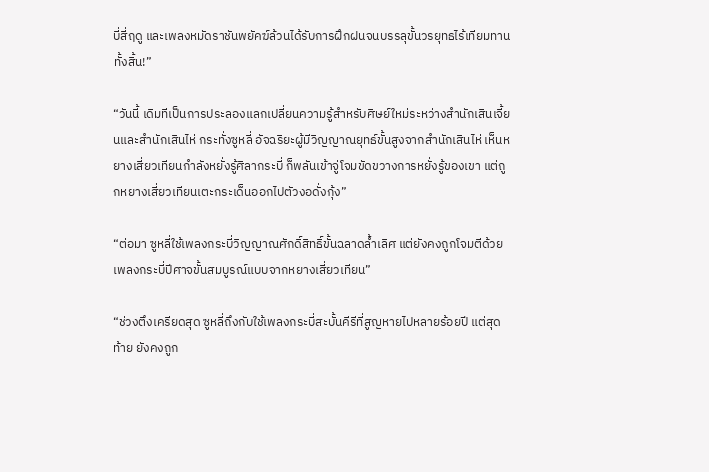บี่สี่ฤดู และเพลงหมัดราชันพยัคฆ์ล้วนได้รับการฝึกฝนจนบรรลุขั้นวรยุทธไร้เทียมทานทั้งสิ้น!”

“วันนี้ เดิมทีเป็นการประลองแลกเปลี่ยนความรู้สำหรับศิษย์ใหม่ระหว่างสำนักเสินเจี้ยนและสำนักเสินไห่ กระทั่งซูหลี่ อัจฉริยะผู้มีวิญญาณยุทธ์ขั้นสูงจากสำนักเสินไห่ เห็นหยางเสี่ยวเทียนกำลังหยั่งรู้ศิลากระบี่ ก็พลันเข้าจู่โจมขัดขวางการหยั่งรู้ของเขา แต่ถูกหยางเสี่ยวเทียนเตะกระเด็นออกไปตัวงอดั่งกุ้ง”

“ต่อมา ซูหลี่ใช้เพลงกระบี่วิญญาณศักดิ์สิทธิ์ขั้นฉลาดล้ำเลิศ แต่ยังคงถูกโจมตีด้วยเพลงกระบี่ปีศาจขั้นสมบูรณ์แบบจากหยางเสี่ยวเทียน”

“ช่วงตึงเครียดสุด ซูหลี่ถึงกับใช้เพลงกระบี่สะบั้นคีรีที่สูญหายไปหลายร้อยปี แต่สุดท้าย ยังคงถูก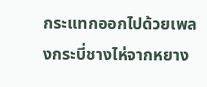กระแทกออกไปด้วยเพลงกระบี่ชางไห่จากหยาง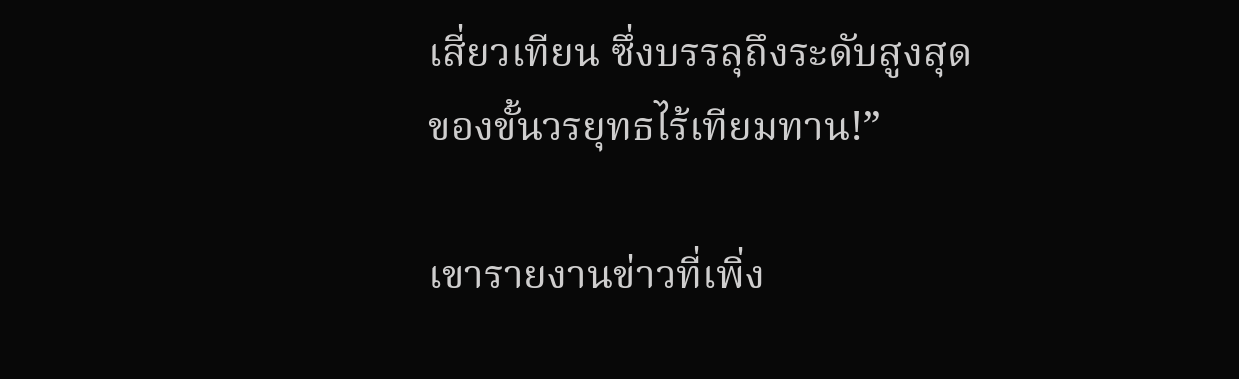เสี่ยวเทียน ซึ่งบรรลุถึงระดับสูงสุดของขั้นวรยุทธไร้เทียมทาน!”

เขารายงานข่าวที่เพิ่ง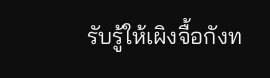รับรู้ให้เผิงจื้อกังท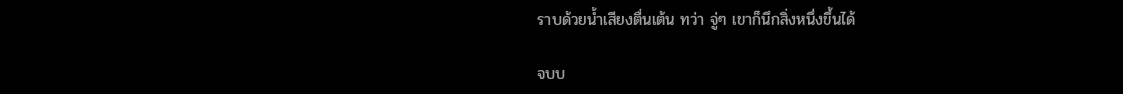ราบด้วยน้ำเสียงตื่นเต้น ทว่า จู่ๆ เขาก็นึกสิ่งหนึ่งขึ้นได้

จบบ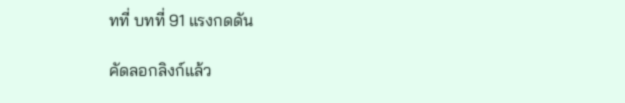ทที่ บทที่ 91 แรงกดดัน

คัดลอกลิงก์แล้ว